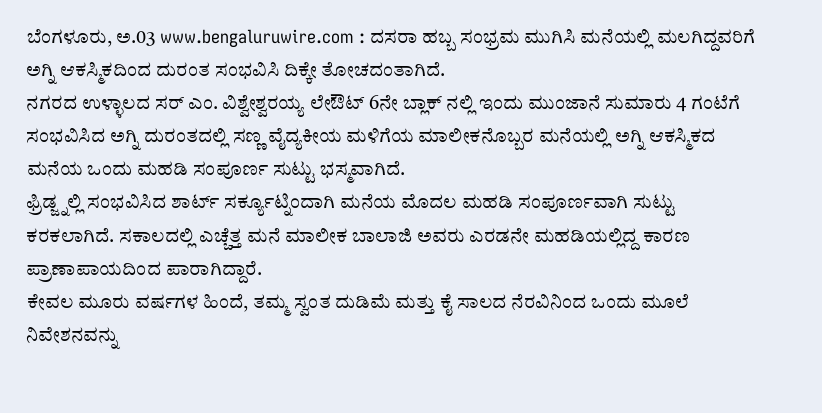ಬೆಂಗಳೂರು, ಅ.03 www.bengaluruwire.com : ದಸರಾ ಹಬ್ಬ ಸಂಭ್ರಮ ಮುಗಿಸಿ ಮನೆಯಲ್ಲಿ ಮಲಗಿದ್ದವರಿಗೆ ಅಗ್ನಿ ಆಕಸ್ಮಿಕದಿಂದ ದುರಂತ ಸಂಭವಿಸಿ ದಿಕ್ಕೇ ತೋಚದಂತಾಗಿದೆ.
ನಗರದ ಉಳ್ಳಾಲದ ಸರ್ ಎಂ. ವಿಶ್ವೇಶ್ವರಯ್ಯ ಲೇಔಟ್ 6ನೇ ಬ್ಲಾಕ್ ನಲ್ಲಿ ಇಂದು ಮುಂಜಾನೆ ಸುಮಾರು 4 ಗಂಟೆಗೆ ಸಂಭವಿಸಿದ ಅಗ್ನಿ ದುರಂತದಲ್ಲಿ ಸಣ್ಣ ವೈದ್ಯಕೀಯ ಮಳಿಗೆಯ ಮಾಲೀಕನೊಬ್ಬರ ಮನೆಯಲ್ಲಿ ಅಗ್ನಿ ಆಕಸ್ಮಿಕದ ಮನೆಯ ಒಂದು ಮಹಡಿ ಸಂಪೂರ್ಣ ಸುಟ್ಟು ಭಸ್ಮವಾಗಿದೆ.
ಫ್ರಿಡ್ಜ್ನಲ್ಲಿ ಸಂಭವಿಸಿದ ಶಾರ್ಟ್ ಸರ್ಕ್ಯೂಟ್ನಿಂದಾಗಿ ಮನೆಯ ಮೊದಲ ಮಹಡಿ ಸಂಪೂರ್ಣವಾಗಿ ಸುಟ್ಟು ಕರಕಲಾಗಿದೆ. ಸಕಾಲದಲ್ಲಿ ಎಚ್ಚೆತ್ತ ಮನೆ ಮಾಲೀಕ ಬಾಲಾಜಿ ಅವರು ಎರಡನೇ ಮಹಡಿಯಲ್ಲಿದ್ದ ಕಾರಣ ಪ್ರಾಣಾಪಾಯದಿಂದ ಪಾರಾಗಿದ್ದಾರೆ.
ಕೇವಲ ಮೂರು ವರ್ಷಗಳ ಹಿಂದೆ, ತಮ್ಮ ಸ್ವಂತ ದುಡಿಮೆ ಮತ್ತು ಕೈ ಸಾಲದ ನೆರವಿನಿಂದ ಒಂದು ಮೂಲೆ ನಿವೇಶನವನ್ನು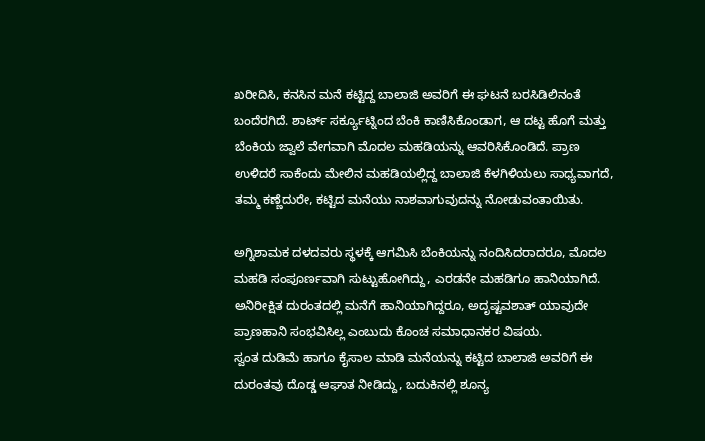ಖರೀದಿಸಿ, ಕನಸಿನ ಮನೆ ಕಟ್ಟಿದ್ದ ಬಾಲಾಜಿ ಅವರಿಗೆ ಈ ಘಟನೆ ಬರಸಿಡಿಲಿನಂತೆ ಬಂದೆರಗಿದೆ. ಶಾರ್ಟ್ ಸರ್ಕ್ಯೂಟ್ನಿಂದ ಬೆಂಕಿ ಕಾಣಿಸಿಕೊಂಡಾಗ, ಆ ದಟ್ಟ ಹೊಗೆ ಮತ್ತು ಬೆಂಕಿಯ ಜ್ವಾಲೆ ವೇಗವಾಗಿ ಮೊದಲ ಮಹಡಿಯನ್ನು ಆವರಿಸಿಕೊಂಡಿದೆ. ಪ್ರಾಣ ಉಳಿದರೆ ಸಾಕೆಂದು ಮೇಲಿನ ಮಹಡಿಯಲ್ಲಿದ್ದ ಬಾಲಾಜಿ ಕೆಳಗಿಳಿಯಲು ಸಾಧ್ಯವಾಗದೆ, ತಮ್ಮ ಕಣ್ಣೆದುರೇ, ಕಟ್ಟಿದ ಮನೆಯು ನಾಶವಾಗುವುದನ್ನು ನೋಡುವಂತಾಯಿತು.

ಅಗ್ನಿಶಾಮಕ ದಳದವರು ಸ್ಥಳಕ್ಕೆ ಆಗಮಿಸಿ ಬೆಂಕಿಯನ್ನು ನಂದಿಸಿದರಾದರೂ, ಮೊದಲ ಮಹಡಿ ಸಂಪೂರ್ಣವಾಗಿ ಸುಟ್ಟುಹೋಗಿದ್ದು, ಎರಡನೇ ಮಹಡಿಗೂ ಹಾನಿಯಾಗಿದೆ. ಅನಿರೀಕ್ಷಿತ ದುರಂತದಲ್ಲಿ ಮನೆಗೆ ಹಾನಿಯಾಗಿದ್ದರೂ, ಅದೃಷ್ಟವಶಾತ್ ಯಾವುದೇ ಪ್ರಾಣಹಾನಿ ಸಂಭವಿಸಿಲ್ಲ ಎಂಬುದು ಕೊಂಚ ಸಮಾಧಾನಕರ ವಿಷಯ.
ಸ್ವಂತ ದುಡಿಮೆ ಹಾಗೂ ಕೈಸಾಲ ಮಾಡಿ ಮನೆಯನ್ನು ಕಟ್ಟಿದ ಬಾಲಾಜಿ ಅವರಿಗೆ ಈ ದುರಂತವು ದೊಡ್ಡ ಆಘಾತ ನೀಡಿದ್ದು, ಬದುಕಿನಲ್ಲಿ ಶೂನ್ಯ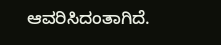ಆವರಿಸಿದಂತಾಗಿದೆ.